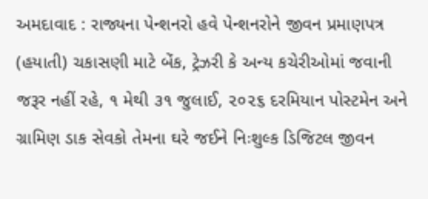અમદાવાદ : રાજ્યના પેન્શનરો હવે પેન્શનરોને જીવન પ્રમાણપત્ર (હયાતી) ચકાસણી માટે બેંક, ટ્રેઝરી કે અન્ય કચેરીઓમાં જવાની જરૂર નહીં રહે, ૧ મેથી ૩૧ જુલાઈ, ૨૦૨૬ દરમિયાન પોસ્ટમેન અને ગ્રામિણ ડાક સેવકો તેમના ઘરે જઈને નિઃશુલ્ક ડિજિટલ જીવન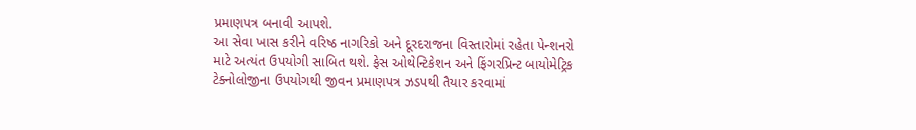પ્રમાણપત્ર બનાવી આપશે.
આ સેવા ખાસ કરીને વરિષ્ઠ નાગરિકો અને દૂરદરાજના વિસ્તારોમાં રહેતા પેન્શનરો માટે અત્યંત ઉપયોગી સાબિત થશે. ફેસ ઓથેન્ટિકેશન અને ફિંગરપ્રિન્ટ બાયોમેટ્રિક ટેક્નોલોજીના ઉપયોગથી જીવન પ્રમાણપત્ર ઝડપથી તૈયાર કરવામાં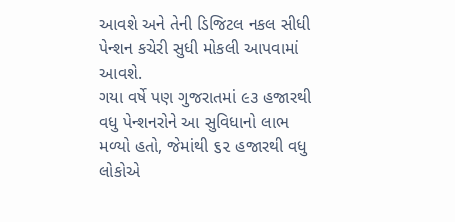આવશે અને તેની ડિજિટલ નકલ સીધી પેન્શન કચેરી સુધી મોકલી આપવામાં આવશે.
ગયા વર્ષે પણ ગુજરાતમાં ૯૩ હજારથી વધુ પેન્શનરોને આ સુવિધાનો લાભ મળ્યો હતો, જેમાંથી ૬૨ હજારથી વધુ લોકોએ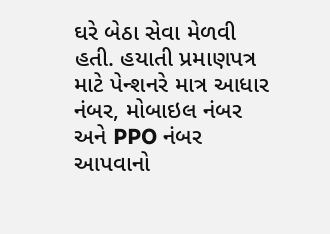ઘરે બેઠા સેવા મેળવી હતી. હયાતી પ્રમાણપત્ર માટે પેન્શનરે માત્ર આધાર નંબર, મોબાઇલ નંબર અને PPO નંબર આપવાનો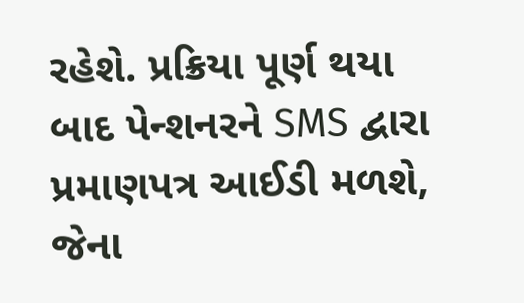રહેશે. પ્રક્રિયા પૂર્ણ થયા બાદ પેન્શનરને SMS દ્વારા પ્રમાણપત્ર આઈડી મળશે, જેના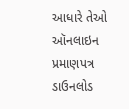આધારે તેઓ ઑનલાઇન પ્રમાણપત્ર ડાઉનલોડ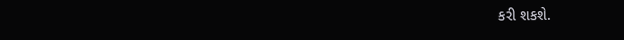કરી શકશે.